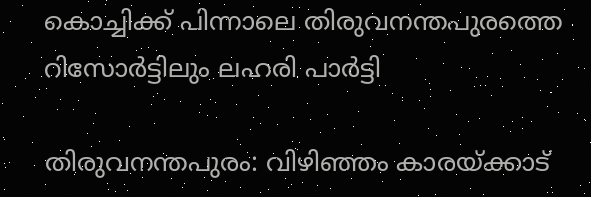കൊച്ചിക്ക് പിന്നാലെ തിരുവനന്തപുരത്തെ റിസോര്‍ട്ടിലും ലഹരി പാര്‍ട്ടി

തിരുവനന്തപുരം: വിഴിഞ്ഞം കാരയ്ക്കാട്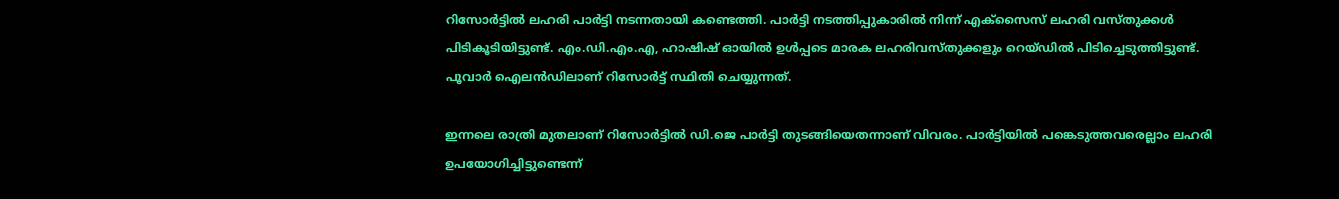റിസോര്‍ട്ടില്‍ ലഹരി പാര്‍ട്ടി നടന്നതായി കണ്ടെത്തി. പാര്‍ട്ടി നടത്തിപ്പുകാരില്‍ നിന്ന് എക്സൈസ് ലഹരി വസ്തുക്കള്‍ പിടികൂടിയിട്ടുണ്ട്. എം.ഡി.എം.എ, ഹാഷിഷ് ഓയില്‍ ഉള്‍പ്പടെ മാരക ലഹരിവസ്തുക്കളും റെയ്ഡില്‍ പിടിച്ചെടുത്തിട്ടുണ്ട്. പൂവാര്‍ ഐലന്‍ഡിലാണ് റിസോര്‍ട്ട് സ്ഥിതി ചെയ്യുന്നത്.

ഇന്നലെ രാത്രി മുതലാണ് റിസോര്‍ട്ടില്‍ ഡി.ജെ പാര്‍ട്ടി തുടങ്ങിയെതന്നാണ് വിവരം. പാര്‍ട്ടിയില്‍ പങ്കെടുത്തവരെല്ലാം ലഹരി ഉപയോഗിച്ചിട്ടുണ്ടെന്ന്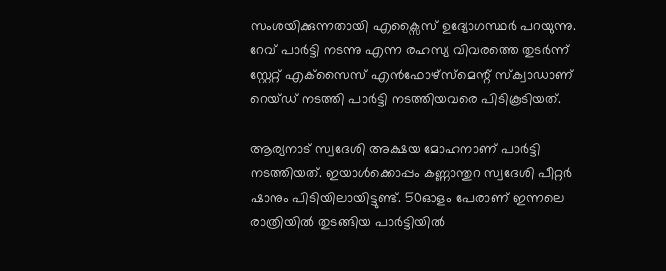സംശയിക്കുന്നതായി എക്സൈസ് ഉദ്യോഗസ്ഥര്‍ പറയുന്നു. റേവ് പാര്‍ട്ടി നടന്നു എന്ന രഹസ്യ വിവരത്തെ തുടര്‍ന്ന് സ്റ്റേറ്റ് എക്‌സൈസ് എന്‍ഫോഴ്‌സ്‌മെന്റ് സ്‌ക്വാഡാണ് റെയ്ഡ് നടത്തി പാര്‍ട്ടി നടത്തിയവരെ പിടികൂടിയത്.

ആര്യനാട് സ്വദേശി അക്ഷയ മോഹനാണ് പാര്‍ട്ടി നടത്തിയത്. ഇയാള്‍ക്കൊപ്പം കണ്ണാന്തുറ സ്വദേശി പീറ്റര്‍ ഷാനും പിടിയിലായിട്ടുണ്ട്. 50ഓളം പേരാണ് ഇന്നലെ രാത്രിയില്‍ തുടങ്ങിയ പാര്‍ട്ടിയില്‍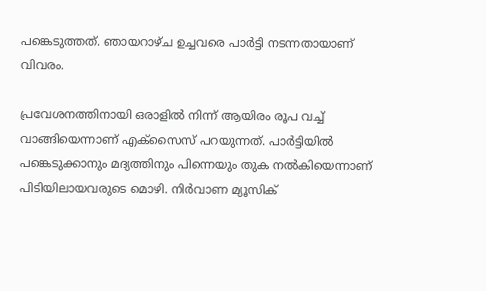പങ്കെടുത്തത്. ഞായറാഴ്ച ഉച്ചവരെ പാര്‍ട്ടി നടന്നതായാണ് വിവരം.

പ്രവേശനത്തിനായി ഒരാളില്‍ നിന്ന് ആയിരം രൂപ വച്ച് വാങ്ങിയെന്നാണ് എക്സൈസ് പറയുന്നത്. പാര്‍ട്ടിയില്‍ പങ്കെടുക്കാനും മദ്യത്തിനും പിന്നെയും തുക നല്‍കിയെന്നാണ് പിടിയിലായവരുടെ മൊഴി. നിര്‍വാണ മ്യൂസിക്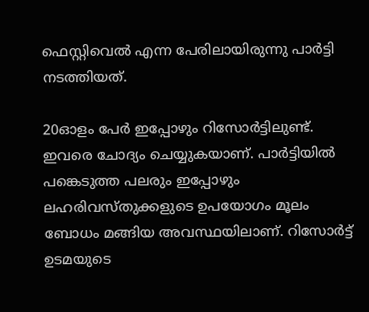ഫെസ്റ്റിവെല്‍ എന്ന പേരിലായിരുന്നു പാര്‍ട്ടി നടത്തിയത്.

20ഓളം പേര്‍ ഇപ്പോഴും റിസോര്‍ട്ടിലുണ്ട്. ഇവരെ ചോദ്യം ചെയ്യുകയാണ്. പാര്‍ട്ടിയില്‍ പങ്കെടുത്ത പലരും ഇപ്പോഴും ലഹരിവസ്തുക്കളുടെ ഉപയോഗം മൂലം ബോധം മങ്ങിയ അവസ്ഥയിലാണ്. റിസോര്‍ട്ട് ഉടമയുടെ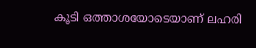കൂടി ഒത്താശയോടെയാണ് ലഹരി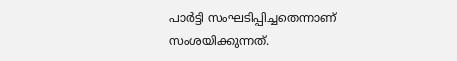പാര്‍ട്ടി സംഘടിപ്പിച്ചതെന്നാണ് സംശയിക്കുന്നത്.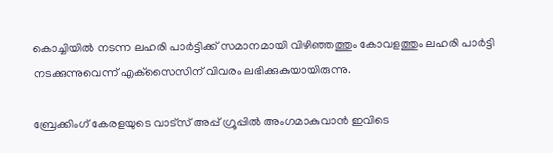കൊച്ചിയില്‍ നടന്ന ലഹരി പാര്‍ട്ടിക്ക് സമാനമായി വിഴിഞ്ഞത്തും കോവളത്തും ലഹരി പാര്‍ട്ടി നടക്കുന്നുവെന്ന് എക്‌സൈസിന് വിവരം ലഭിക്കുകുയായിരുന്നു.

ബ്രേക്കിംഗ് കേരളയുടെ വാട്സ് അപ്പ് ഗ്രൂപ്പിൽ അംഗമാകുവാൻ ഇവിടെ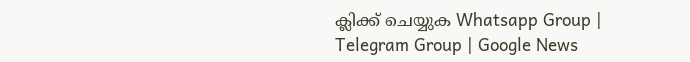ക്ലിക്ക് ചെയ്യുക Whatsapp Group | Telegram Group | Google News